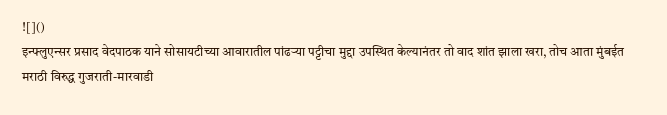![]()
इन्फ्लुएन्सर प्रसाद वेदपाठक याने सोसायटीच्या आवारातील पांढऱ्या पट्टीचा मुद्दा उपस्थित केल्यानंतर तो वाद शांत झाला खरा, तोच आता मुंबईत मराठी विरुद्ध गुजराती-मारवाडी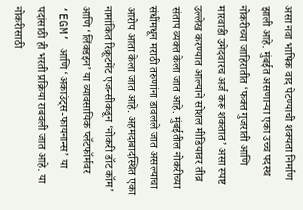असा नवा भाषिक वाद पेटण्याची शक्यता निर्माण झाली आहे. मुंबईत असणाऱ्या एका उच्च पदस्थ नोकरीच्या जाहिरातीत ‘फक्त गुजराती आणि मारवाडी उमेदवारच अर्ज करू शकतात’ असा स्पष्ट उल्लेख करण्यात आल्याने सोशल मीडियावर तीव्र संताप व्यक्त केला जात आहे. मुंबईतील नोकरीच्या संधींमधून मराठी तरुणांना डावलले जात असल्याचा आरोप आता केला जात आहे. अहमदाबादस्थित एका नामांकित रिक्रूटमेंट एजन्सीकडून ‘नोकरी डॉट कॉम’ आणि ‘लिंक्डइन’ या व्यावसायिक प्लॅटफॉर्मवर ‘EGM’ आणि ‘अकाउंट्स-फायनान्स’ या पदांसाठी ही भरती प्रक्रिया राबवली जात आहे. या नोकरीसाठी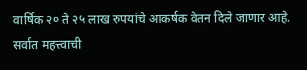वार्षिक २० ते २५ लाख रुपयांचे आकर्षक वेतन दिले जाणार आहे. सर्वात महत्त्वाची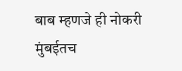बाब म्हणजे ही नोकरी मुंबईतच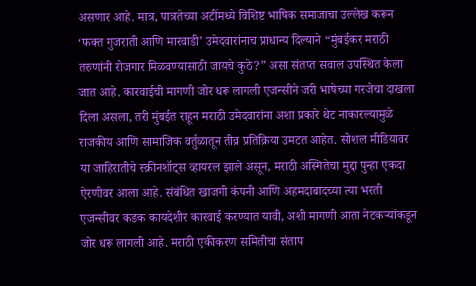असणार आहे. मात्र, पात्रतेच्या अटींमध्ये विशिष्ट भाषिक समाजाचा उल्लेख करून ‘फक्त गुजराती आणि मारवाडी’ उमेदवारांनाच प्राधान्य दिल्याने “मुंबईकर मराठी तरुणांनी रोजगार मिळवण्यासाठी जायचे कुठे?” असा संतप्त सवाल उपस्थित केला जात आहे. कारवाईची मागणी जोर धरू लागली एजन्सीने जरी भाषेच्या गरजेचा दाखला दिला असला, तरी मुंबईत राहून मराठी उमेदवारांना अशा प्रकारे थेट नाकारल्यामुळे राजकीय आणि सामाजिक वर्तुळातून तीव्र प्रतिक्रिया उमटत आहेत. सोशल मीडियावर या जाहिरातीचे स्क्रीनशॉट्स व्हायरल झाले असून, मराठी अस्मितेचा मुद्दा पुन्हा एकदा ऐरणीवर आला आहे. संबंधित खाजगी कंपनी आणि अहमदाबादच्या त्या भरती एजन्सीवर कडक कायदेशीर कारवाई करण्यात यावी, अशी मागणी आता नेटकऱ्यांकडून जोर धरू लागली आहे. मराठी एकीकरण समितीचा संताप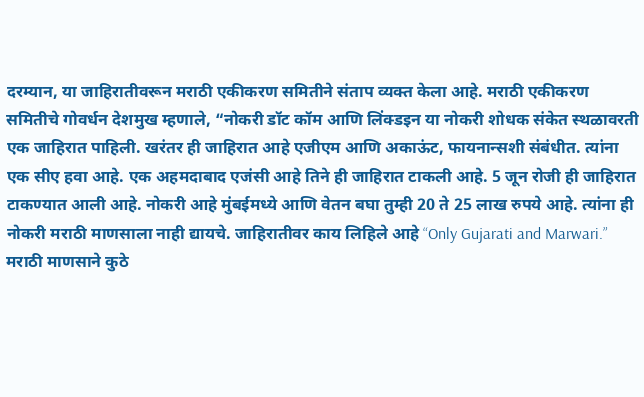दरम्यान, या जाहिरातीवरून मराठी एकीकरण समितीने संताप व्यक्त केला आहे. मराठी एकीकरण समितीचे गोवर्धन देशमुख म्हणाले, “नोकरी डॉट कॉम आणि लिंक्डइन या नोकरी शोधक संकेत स्थळावरती एक जाहिरात पाहिली. खरंतर ही जाहिरात आहे एजीएम आणि अकाऊंट, फायनान्सशी संबंधीत. त्यांना एक सीए हवा आहे. एक अहमदाबाद एजंसी आहे तिने ही जाहिरात टाकली आहे. 5 जून रोजी ही जाहिरात टाकण्यात आली आहे. नोकरी आहे मुंबईमध्ये आणि वेतन बघा तुम्ही 20 ते 25 लाख रुपये आहे. त्यांना ही नोकरी मराठी माणसाला नाही द्यायचे. जाहिरातीवर काय लिहिले आहे “Only Gujarati and Marwari.” मराठी माणसाने कुठे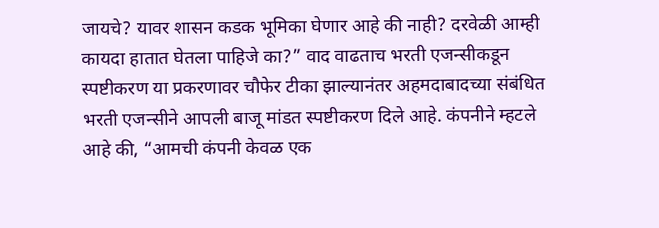जायचे? यावर शासन कडक भूमिका घेणार आहे की नाही? दरवेळी आम्ही कायदा हातात घेतला पाहिजे का?” वाद वाढताच भरती एजन्सीकडून स्पष्टीकरण या प्रकरणावर चौफेर टीका झाल्यानंतर अहमदाबादच्या संबंधित भरती एजन्सीने आपली बाजू मांडत स्पष्टीकरण दिले आहे. कंपनीने म्हटले आहे की, “आमची कंपनी केवळ एक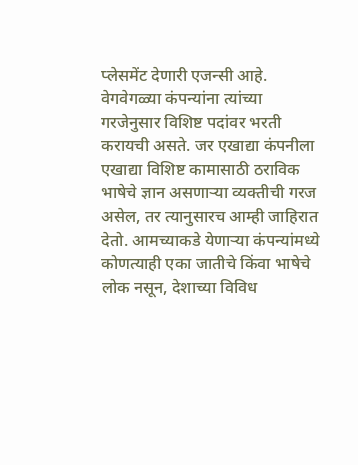प्लेसमेंट देणारी एजन्सी आहे. वेगवेगळ्या कंपन्यांना त्यांच्या गरजेनुसार विशिष्ट पदांवर भरती करायची असते. जर एखाद्या कंपनीला एखाद्या विशिष्ट कामासाठी ठराविक भाषेचे ज्ञान असणाऱ्या व्यक्तीची गरज असेल, तर त्यानुसारच आम्ही जाहिरात देतो. आमच्याकडे येणाऱ्या कंपन्यांमध्ये कोणत्याही एका जातीचे किंवा भाषेचे लोक नसून, देशाच्या विविध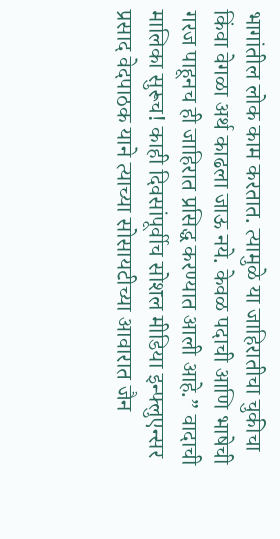भागांतील लोक काम करतात. त्यामुळे या जाहिरातीचा चुकीचा किंवा वेगळा अर्थ काढला जाऊ नये. केवळ पदाची आणि भाषेची गरज पाहूनच ही जाहिरात प्रसिद्ध करण्यात आली आहे.” वादाची मालिका सुरूच! काही दिवसांपूर्वीच सोशल मीडिया इन्फ्लुएन्सर प्रसाद वेदपाठक याने त्याच्या सोसायटीच्या आवारात जैन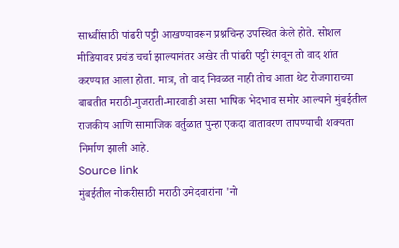साध्वींसाठी पांढरी पट्टी आखण्यावरून प्रश्नचिन्ह उपस्थित केले होते. सोशल मीडियावर प्रचंड चर्चा झाल्यानंतर अखेर ती पांढरी पट्टी रंगवून तो वाद शांत करण्यात आला होता. मात्र, तो वाद निवळत नाही तोच आता थेट रोजगाराच्या बाबतीत मराठी-गुजराती-मारवाडी असा भाषिक भेदभाव समोर आल्याने मुंबईतील राजकीय आणि सामाजिक वर्तुळात पुन्हा एकदा वातावरण तापण्याची शक्यता निर्माण झाली आहे.
Source link
मुंबईतील नोकरीसाठी मराठी उमेदवारांना 'नो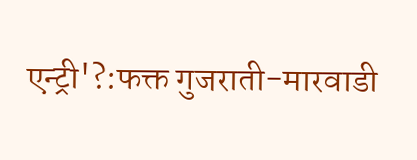एन्ट्री'?:फक्त गुजराती-मारवाडी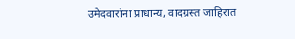उमेदवारांना प्राधान्य, वादग्रस्त जाहिरात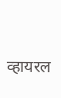व्हायरल